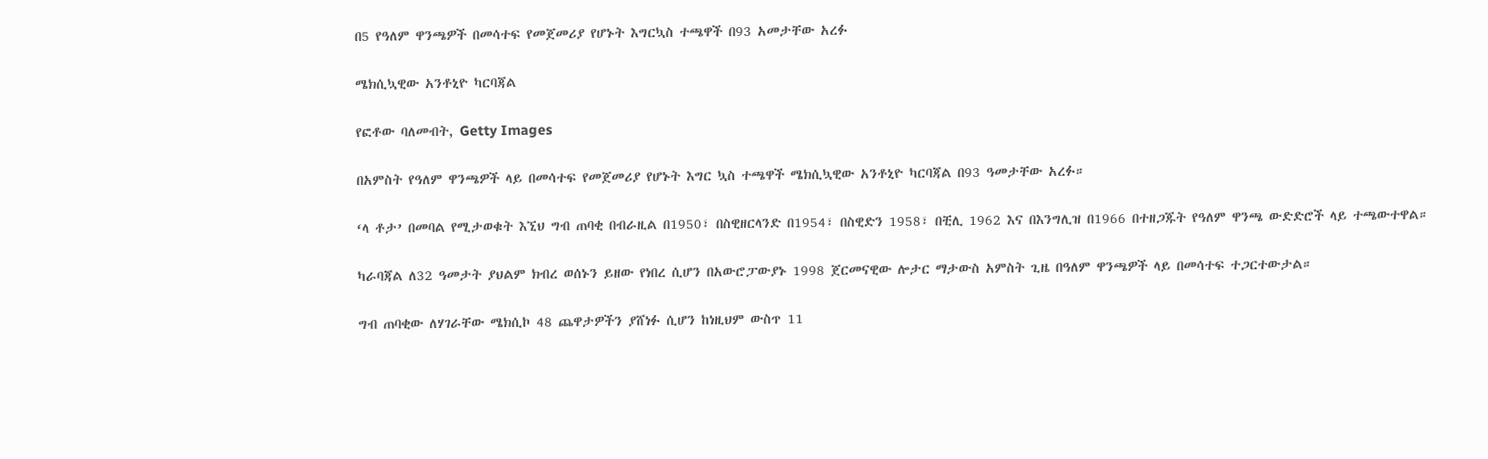በ5 የዓለም ዋንጫዎች በመሳተፍ የመጀመሪያ የሆኑት እግርኳስ ተጫዋች በ93 አመታቸው አረፉ

ሜክሲኳዊው አንቶኒዮ ካርባጃል

የፎቶው ባለመብት, Getty Images

በአምስት የዓለም ዋንጫዎች ላይ በመሳተፍ የመጀመሪያ የሆኑት እግር ኳስ ተጫዋች ሜክሲኳዊው አንቶኒዮ ካርባጃል በ93 ዓመታቸው አረፉ።

‘ላ ቶታ’ በመባል የሚታወቁት እኚህ ግብ ጠባቂ በብራዚል በ1950፣ በስዊዘርላንድ በ1954፣ በስዊድን 1958፣ በቺሊ 1962 እና በእንግሊዝ በ1966 በተዘጋጁት የዓለም ዋንጫ ውድድሮች ላይ ተጫውተዋል።

ካራባጃል ለ32 ዓመታት ያህልም ክብረ ወሰኑን ይዘው የነበረ ሲሆን በአውሮፓውያኑ 1998 ጀርመናዊው ሎታር ማታውስ አምስት ጊዜ በዓለም ዋንጫዎች ላይ በመሳተፍ ተጋርተውታል።

ግብ ጠባቂው ለሃገራቸው ሜክሲኮ 48 ጨዋታዎችን ያሸነፉ ሲሆን ከነዚህም ውስጥ 11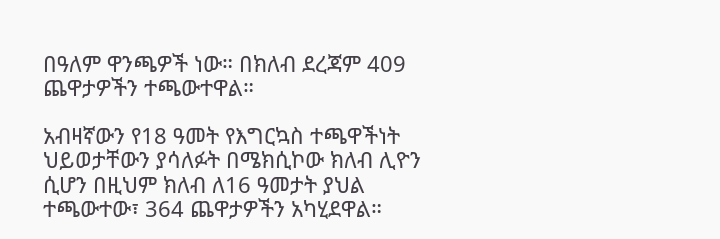በዓለም ዋንጫዎች ነው። በክለብ ደረጃም 409 ጨዋታዎችን ተጫውተዋል።

አብዛኛውን የ18 ዓመት የእግርኳስ ተጫዋችነት ህይወታቸውን ያሳለፉት በሜክሲኮው ክለብ ሊዮን ሲሆን በዚህም ክለብ ለ16 ዓመታት ያህል ተጫውተው፣ 364 ጨዋታዎችን አካሂደዋል።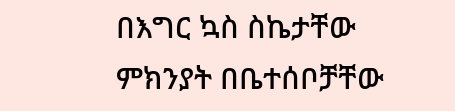በእግር ኳስ ስኬታቸው ምክንያት በቤተሰቦቻቸው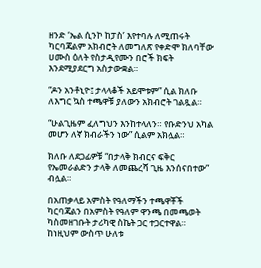ዘንድ ‘ኤል ሲንኮ ከፓስ’ እየተባሉ ለሚጠሩት ካርባጃልም አክብሮት ለመግለጽ የቀድሞ ክለባቸው ሀሙስ ዕለት የስታዲየሙን በሮች ክፍት እንደሚያደርግ አስታውቋል።

“ዶን አንቶኒዮ፤ ታላላቆች አይሞቱም” ሲል ክለቡ ለእግር ኳስ ተጫዋቹ ያለውን አክብሮት ገልጿል።

“ሁልጊዜም ፈለግህን እንከተላለን። የቡድንህ አካል መሆን ለኛ ክብራችን ነው” ሲልም አክሏል።

ክለቡ ለደጋፊዎቹ “በታላቅ ክብርና ፍቅር የኤመራልድን ታላቅ ለመጨረሻ ጊዜ እንሰናበተው” ብሏል።

በአጠቃላይ አምስት የዓለማችን ተጫዋቾች ካርባጃልን በአምስት የዓለም ዋንጫ በመጫወት ካስመዘገቡት ታሪካዊ ስኬት ጋር ተጋርተዋል። ከነዚህም ውስጥ ሁለቱ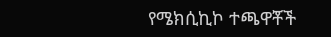የሜክሲኪኮ ተጫዋቾች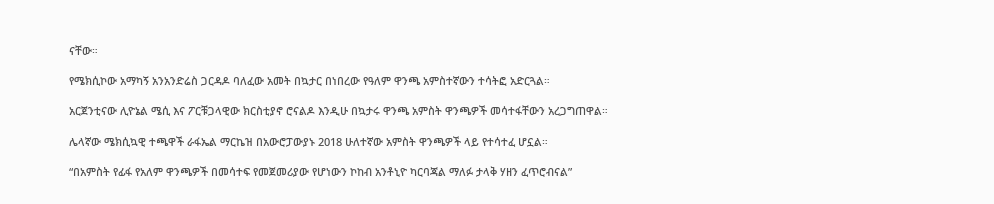ናቸው።

የሜክሲኮው አማካኝ አንአንድሬስ ጋርዳዶ ባለፈው አመት በኳታር በነበረው የዓለም ዋንጫ አምስተኛውን ተሳትፎ አድርጓል።

አርጀንቲናው ሊዮኔል ሜሲ እና ፖርቹጋላዊው ክርስቲያኖ ሮናልዶ እንዲሁ በኳታሩ ዋንጫ አምስት ዋንጫዎች መሳተፋቸውን አረጋግጠዋል።

ሌላኛው ሜክሲኳዊ ተጫዋች ራፋኤል ማርኬዝ በአውሮፓውያኑ 2018 ሁለተኛው አምስት ዋንጫዎች ላይ የተሳተፈ ሆኗል።

“በአምስት የፊፋ የአለም ዋንጫዎች በመሳተፍ የመጀመሪያው የሆነውን ኮከብ አንቶኒዮ ካርባጃል ማለፉ ታላቅ ሃዘን ፈጥሮብናል”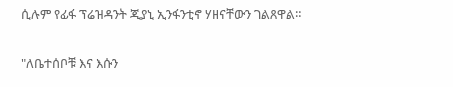ሲሉም የፊፋ ፕሬዝዳንት ጂያኒ ኢንፋንቲኖ ሃዘናቸውን ገልጸዋል።

"ለቤተሰቦቹ እና እሱን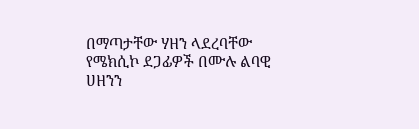በማጣታቸው ሃዘን ላደረባቸው የሜክሲኮ ደጋፊዎች በሙሉ ልባዊ ሀዘንን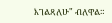እገልጻለሁ" ብለዋል።